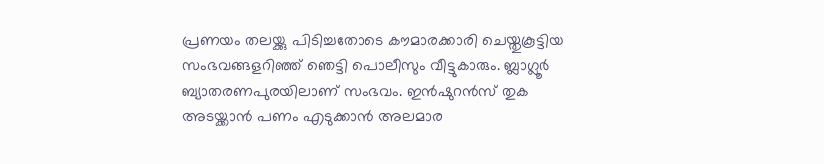പ്രണയം തലയ്ക്കു പിടിച്ചതോടെ കൗമാരക്കാരി ചെയ്തുകൂട്ടിയ സംഭവങ്ങളറിഞ്ഞ് ഞെട്ടി പൊലീസും വീട്ടുകാരും. ബ്ലാഗ്ലൂർ ബ്യാതരണപുരയിലാണ് സംഭവം. ഇൻഷുറൻസ് തുക അടയ്ക്കാൻ പണം എടുക്കാൻ അലമാര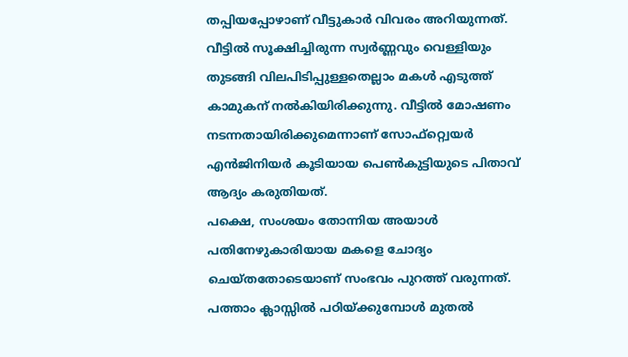തപ്പിയപ്പോഴാണ് വീട്ടുകാർ വിവരം അറിയുന്നത്.
വീട്ടിൽ സൂക്ഷിച്ചിരുന്ന സ്വർണ്ണവും വെള്ളിയും തുടങ്ങി വിലപിടിപ്പുള്ളതെല്ലാം മകൾ എടുത്ത് കാമുകന് നൽകിയിരിക്കുന്നു. വീട്ടിൽ മോഷണം നടന്നതായിരിക്കുമെന്നാണ് സോഫ്റ്റ്വെയർ എൻജിനിയർ കൂടിയായ പെൺകുട്ടിയുടെ പിതാവ് ആദ്യം കരുതിയത്.
പക്ഷെ, സംശയം തോന്നിയ അയാൾ പതിനേഴുകാരിയായ മകളെ ചോദ്യം ചെയ്തതോടെയാണ് സംഭവം പുറത്ത് വരുന്നത്. പത്താം ക്ലാസ്സിൽ പഠിയ്ക്കുമ്പോൾ മുതൽ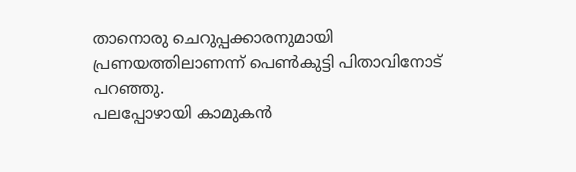താനൊരു ചെറുപ്പക്കാരനുമായി പ്രണയത്തിലാണന്ന് പെൺകുട്ടി പിതാവിനോട് പറഞ്ഞു.
പലപ്പോഴായി കാമുകൻ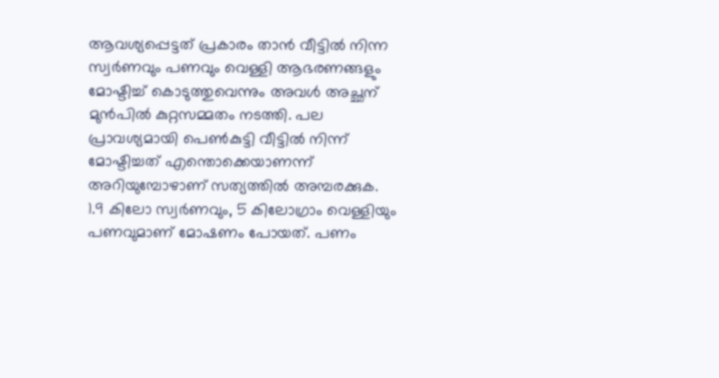ആവശ്യപ്പെട്ടത് പ്രകാരം താൻ വീട്ടിൽ നിന്ന സ്വർണവും പണവും വെള്ളി ആഭരണങ്ങളും മോഷ്ടിച്ച് കൊടുത്തുവെന്നും അവൾ അച്ഛന് മുൻപിൽ കുറ്റസമ്മതം നടത്തി. പല പ്രാവശ്യമായി പെൺകുട്ടി വീട്ടിൽ നിന്ന് മോഷ്ടിച്ചത് എന്തൊക്കെയാണന്ന് അറിയുമ്പോഴാണ് സത്യത്തിൽ അമ്പരക്കുക.
1.9 കിലോ സ്വർണവും, 5 കിലോഗ്രാം വെള്ളിയും പണവുമാണ് മോഷണം പോയത്. പണം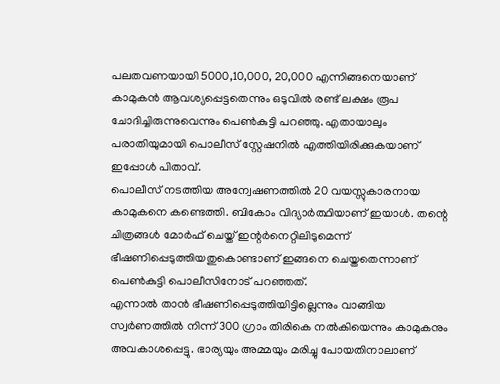പലതവണയായി 5000,10,000, 20,000 എന്നിങ്ങനെയാണ് കാമുകൻ ആവശ്യപ്പെട്ടതെന്നും ഒടുവിൽ രണ്ട് ലക്ഷം രൂപ ചോദിച്ചിരുന്നുവെന്നും പെൺകുട്ടി പറഞ്ഞു. എതായാലും പരാതിയുമായി പൊലീസ് സ്റ്റേഷനിൽ എത്തിയിരിക്കുകയാണ് ഇപ്പോൾ പിതാവ്.
പൊലീസ് നടത്തിയ അന്വേഷണത്തിൽ 20 വയസ്സുകാരനായ കാമുകനെ കണ്ടെത്തി. ബികോം വിദ്യാർത്ഥിയാണ് ഇയാൾ. തന്റെ ചിത്രങ്ങൾ മോർഫ് ചെയ്ത് ഇന്റർനെറ്റിലിടുമെന്ന് ഭീഷണിപ്പെടുത്തിയതുകൊണ്ടാണ് ഇങ്ങനെ ചെയ്തതെന്നാണ് പെൺകുട്ടി പൊലീസിനോട് പറഞ്ഞത്.
എന്നാൽ താൻ ഭീഷണിപ്പെടുത്തിയിട്ടില്ലെന്നും വാങ്ങിയ സ്വർണത്തിൽ നിന്ന് 300 ഗ്രാം തിരികെ നൽകിയെന്നും കാമുകനും അവകാശപ്പെട്ടു. ഭാര്യയും അമ്മയും മരിച്ചു പോയതിനാലാണ്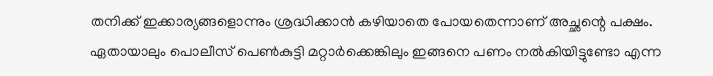തനിക്ക് ഇക്കാര്യങ്ങളൊന്നും ശ്രദ്ധിക്കാൻ കഴിയാതെ പോയതെന്നാണ് അച്ഛന്റെ പക്ഷം.
ഏതായാലും പൊലീസ് പെൺകുട്ടി മറ്റാർക്കെങ്കിലും ഇങ്ങനെ പണം നൽകിയിട്ടുണ്ടോ എന്ന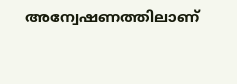അന്വേഷണത്തിലാണ്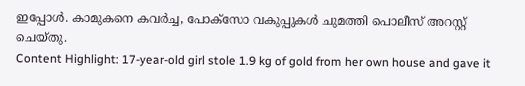ഇപ്പോൾ. കാമുകനെ കവർച്ച, പോക്സോ വകുപ്പുകൾ ചുമത്തി പൊലീസ് അറസ്റ്റ് ചെയ്തു.
Content Highlight: 17-year-old girl stole 1.9 kg of gold from her own house and gave it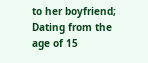to her boyfriend; Dating from the age of 15